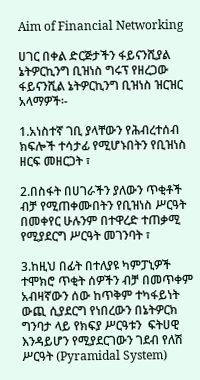Aim of Financial Networking

ሀገር በቀል ድርጅታችን ፋይናንሺያል ኔትዎርኪንግ ቢዝነስ ግሩፕ የዘረጋው ፋይናንሺል ኔትዎርኪንግ ቢዝነስ ዝርዝር አላማዎች፡-

1.አነስተኛ ገቢ ያላቸውን የሕብረተሰብ ክፍሎች ተሳታፊ የሚሆኑበትን የቢዝነስ ዘርፍ መዘርጋት ፣

2.በስፋት በሀገራችን ያለውን ጥቂቶች ብቻ የሚጠቀሙበትን የቢዝነስ ሥርዓት በመቀየር ሁሉንም በተዋረድ ተጠቃሚ የሚያደርግ ሥርዓት መገንባት ፣

3.ከዚህ በፊት በተለያዩ ካምፓኒዎች ተሞክሮ ጥቂት ሰዎችን ብቻ በመጥቀም አብዛኛውን ሰው ከጥቅም ተካፋይነት ውጪ ሲያደርግ የነበረውን በኔትዎርክ ግንባታ ላይ የክፍያ ሥርዓቱን  ፍትሀዊ እንዳይሆን የሚያደርገውን ገደብ የለሽ ሥርዓት (Pyramidal System)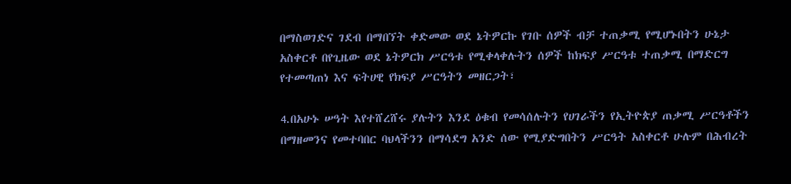በማስወገድና ገደብ በማበኘት ቀድመው ወደ ኔትዎርኩ የገቡ ሰዎች ብቻ ተጠቃሚ የሚሆኑበትን ሁኔታ አስቀርቶ በየጊዜው ወደ ኔትዎርክ ሥርዓቱ የሚቀላቀሉትን ሰዎች ከክፍያ ሥርዓቱ ተጠቃሚ በማድርግ የተመጣጠነ እና ፍትሀዊ የክፍያ ሥርዓትን መዘርጋት፣

4.በአሁኑ ሠዓት እየተሸረሸሩ ያሉትን እንደ ዕቁብ የመሳሰሉትን የሀገራችን የኢትዮጵያ ጠቃሚ ሥርዓቶችን በማዘመንና የመተባበር ባህላችንን በማሳደግ አንድ ሰው የሚያድግበትን ሥርዓት አስቀርቶ ሁሉም በሕብረት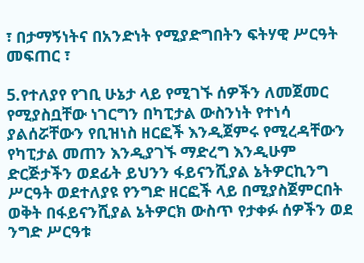፣ በታማኝነትና በአንድነት የሚያድግበትን ፍትሃዊ ሥርዓት መፍጠር ፣

5.የተለያየ የገቢ ሁኔታ ላይ የሚገኙ ሰዎችን ለመጀመር የሚያስቧቸው ነገርግን በካፒታል ውስንነት የተነሳ ያልሰሯቸውን የቢዝነስ ዘርፎች እንዲጀምሩ የሚረዳቸውን የካፒታል መጠን እንዲያገኙ ማድረግ እንዲሁም ድርጅታችን ወደፊት ይህንን ፋይናንሺያል ኔትዎርኪንግ ሥርዓት ወደተለያዩ የንግድ ዘርፎች ላይ በሚያስጀምርበት ወቅት በፋይናንሺያል ኔትዎርክ ውስጥ የታቀፉ ሰዎችን ወደ ንግድ ሥርዓቱ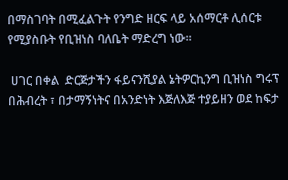በማስገባት በሚፈልጉት የንግድ ዘርፍ ላይ አሰማርቶ ሊሰርቱ የሚያስቡት የቢዝነስ ባለቤት ማድረግ ነው።

 ሀገር በቀል  ድርጅታችን ፋይናንሺያል ኔትዎርኪንግ ቢዝነስ ግሩፕ በሕብረት ፣ በታማኝነትና በአንድነት እጅለእጅ ተያይዘን ወደ ከፍታ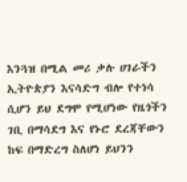እንጓዝ በሚል መሪ ቃሉ ሀገራችን ኢትዮጵያን እናሳድግ ብሎ የተነሳ ሲሆን ይህ ደግሞ የሚሆነው የዜጎችን ገቢ በማሳደግ እና የኑሮ ደረጃቸውን ከፍ በማድረግ ስለሆነ ይህንን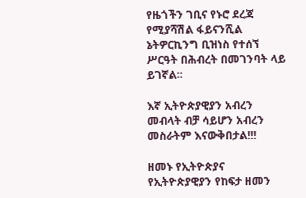የዜጎችን ገቢና የኑሮ ደረጃ የሚያሻሽል ፋይናንሺል ኔትዎርኪንግ ቢዝነስ የተሰኘ ሥርዓት በሕብረት በመገንባት ላይ ይገኛል፡፡

እኛ ኢትዮጵያዊያን አብረን መብላት ብቻ ሳይሆን አብረን መስራትም እናውቅበታል!!!

ዘመኑ የኢትዮጵያና የኢትዮጵያዊያን የከፍታ ዘመን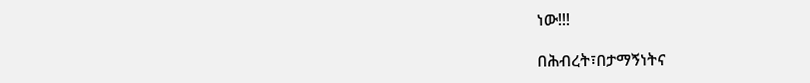ነው!!!

በሕብረት፣በታማኝነትና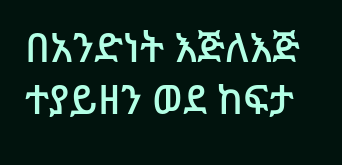በአንድነት እጅለእጅ ተያይዘን ወደ ከፍታ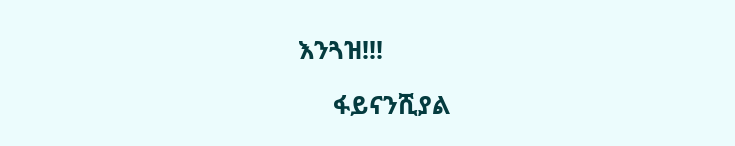እንጓዝ!!!

     ፋይናንሺያል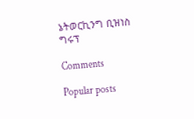ኔትወርኪንግ ቢዝነስ ግሩፕ

Comments

Popular posts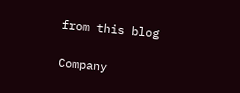from this blog

Company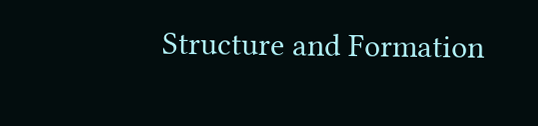Structure and Formation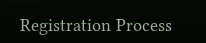Registration Process